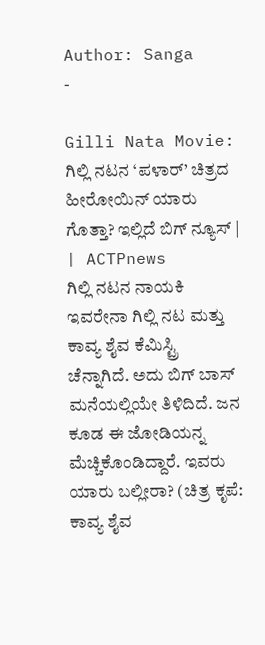Author: Sanga
-

Gilli Nata Movie: ಗಿಲ್ಲಿ ನಟನ ‘ಪಳಾರ್’ ಚಿತ್ರದ ಹೀರೋಯಿನ್ ಯಾರು ಗೊತ್ತಾ? ಇಲ್ಲಿದೆ ಬಿಗ್ ನ್ಯೂಸ್ | | ACTPnews
ಗಿಲ್ಲಿ ನಟನ ನಾಯಕಿ ಇವರೇನಾ ಗಿಲ್ಲಿ ನಟ ಮತ್ತು ಕಾವ್ಯ ಶೈವ ಕೆಮಿಸ್ಟ್ರಿ ಚೆನ್ನಾಗಿದೆ. ಅದು ಬಿಗ್ ಬಾಸ್ ಮನೆಯಲ್ಲಿಯೇ ತಿಳಿದಿದೆ. ಜನ ಕೂಡ ಈ ಜೋಡಿಯನ್ನ ಮೆಚ್ಚಿಕೊಂಡಿದ್ದಾರೆ. ಇವರು ಯಾರು ಬಲ್ಲೀರಾ? (ಚಿತ್ರ ಕೃಪೆ: ಕಾವ್ಯ ಶೈವ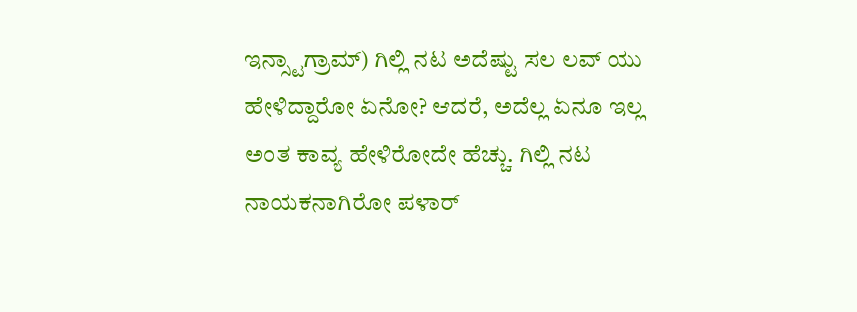ಇನ್ಸ್ಟಾಗ್ರಾಮ್) ಗಿಲ್ಲಿ ನಟ ಅದೆಷ್ಟು ಸಲ ಲವ್ ಯು ಹೇಳಿದ್ದಾರೋ ಏನೋ? ಆದರೆ, ಅದೆಲ್ಲ ಏನೂ ಇಲ್ಲ ಅಂತ ಕಾವ್ಯ ಹೇಳಿರೋದೇ ಹೆಚ್ಚು. ಗಿಲ್ಲಿ ನಟ ನಾಯಕನಾಗಿರೋ ಪಳಾರ್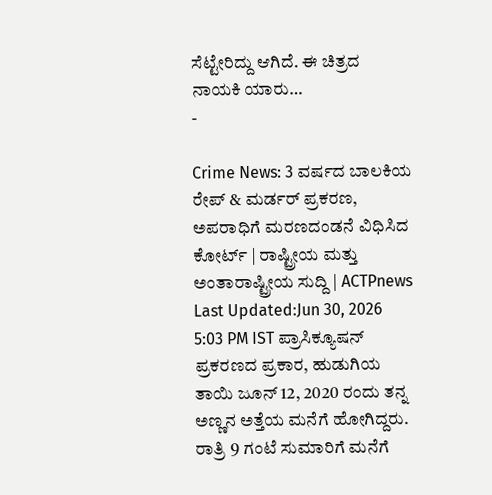ಸೆಟ್ಟೇರಿದ್ದು ಆಗಿದೆ. ಈ ಚಿತ್ರದ ನಾಯಕಿ ಯಾರು…
-

Crime News: 3 ವರ್ಷದ ಬಾಲಕಿಯ ರೇಪ್ & ಮರ್ಡರ್ ಪ್ರಕರಣ, ಅಪರಾಧಿಗೆ ಮರಣದಂಡನೆ ವಿಧಿಸಿದ ಕೋರ್ಟ್ | ರಾಷ್ಟ್ರೀಯ ಮತ್ತು ಅಂತಾರಾಷ್ಟ್ರೀಯ ಸುದ್ದಿ | ACTPnews
Last Updated:Jun 30, 2026 5:03 PM IST ಪ್ರಾಸಿಕ್ಯೂಷನ್ ಪ್ರಕರಣದ ಪ್ರಕಾರ, ಹುಡುಗಿಯ ತಾಯಿ ಜೂನ್ 12, 2020 ರಂದು ತನ್ನ ಅಣ್ಣನ ಅತ್ತೆಯ ಮನೆಗೆ ಹೋಗಿದ್ದರು. ರಾತ್ರಿ 9 ಗಂಟೆ ಸುಮಾರಿಗೆ ಮನೆಗೆ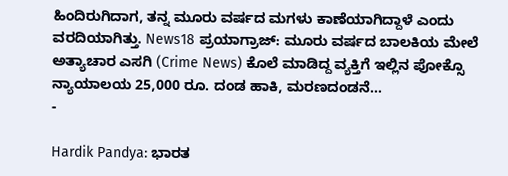ಹಿಂದಿರುಗಿದಾಗ, ತನ್ನ ಮೂರು ವರ್ಷದ ಮಗಳು ಕಾಣೆಯಾಗಿದ್ದಾಳೆ ಎಂದು ವರದಿಯಾಗಿತ್ತು. News18 ಪ್ರಯಾಗ್ರಾಜ್: ಮೂರು ವರ್ಷದ ಬಾಲಕಿಯ ಮೇಲೆ ಅತ್ಯಾಚಾರ ಎಸಗಿ (Crime News) ಕೊಲೆ ಮಾಡಿದ್ದ ವ್ಯಕ್ತಿಗೆ ಇಲ್ಲಿನ ಪೋಕ್ಸೊ ನ್ಯಾಯಾಲಯ 25,000 ರೂ. ದಂಡ ಹಾಕಿ, ಮರಣದಂಡನೆ…
-

Hardik Pandya: ಭಾರತ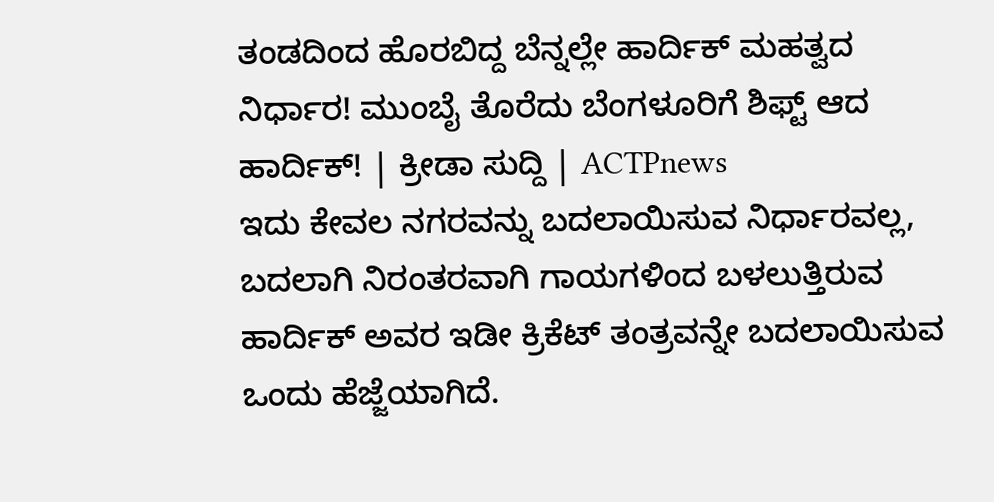ತಂಡದಿಂದ ಹೊರಬಿದ್ದ ಬೆನ್ನಲ್ಲೇ ಹಾರ್ದಿಕ್ ಮಹತ್ವದ ನಿರ್ಧಾರ! ಮುಂಬೈ ತೊರೆದು ಬೆಂಗಳೂರಿಗೆ ಶಿಫ್ಟ್ ಆದ ಹಾರ್ದಿಕ್! | ಕ್ರೀಡಾ ಸುದ್ದಿ | ACTPnews
ಇದು ಕೇವಲ ನಗರವನ್ನು ಬದಲಾಯಿಸುವ ನಿರ್ಧಾರವಲ್ಲ, ಬದಲಾಗಿ ನಿರಂತರವಾಗಿ ಗಾಯಗಳಿಂದ ಬಳಲುತ್ತಿರುವ ಹಾರ್ದಿಕ್ ಅವರ ಇಡೀ ಕ್ರಿಕೆಟ್ ತಂತ್ರವನ್ನೇ ಬದಲಾಯಿಸುವ ಒಂದು ಹೆಜ್ಜೆಯಾಗಿದೆ.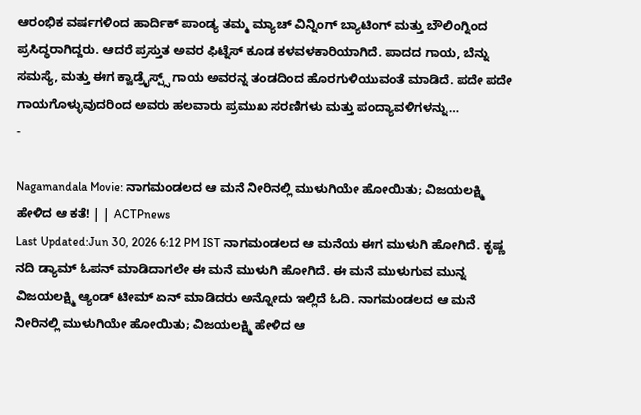ಆರಂಭಿಕ ವರ್ಷಗಳಿಂದ ಹಾರ್ದಿಕ್ ಪಾಂಡ್ಯ ತಮ್ಮ ಮ್ಯಾಚ್ ವಿನ್ನಿಂಗ್ ಬ್ಯಾಟಿಂಗ್ ಮತ್ತು ಬೌಲಿಂಗ್ನಿಂದ ಪ್ರಸಿದ್ಧರಾಗಿದ್ದರು. ಆದರೆ ಪ್ರಸ್ತುತ ಅವರ ಫಿಟ್ನೆಸ್ ಕೂಡ ಕಳವಳಕಾರಿಯಾಗಿದೆ. ಪಾದದ ಗಾಯ, ಬೆನ್ನು ಸಮಸ್ಯೆ, ಮತ್ತು ಈಗ ಕ್ವಾಡ್ರೈಸ್ಪ್ಸ್ ಗಾಯ ಅವರನ್ನ ತಂಡದಿಂದ ಹೊರಗುಳಿಯುವಂತೆ ಮಾಡಿದೆ. ಪದೇ ಪದೇ ಗಾಯಗೊಳ್ಳುವುದರಿಂದ ಅವರು ಹಲವಾರು ಪ್ರಮುಖ ಸರಣಿಗಳು ಮತ್ತು ಪಂದ್ಯಾವಳಿಗಳನ್ನು…
-

Nagamandala Movie: ನಾಗಮಂಡಲದ ಆ ಮನೆ ನೀರಿನಲ್ಲಿ ಮುಳುಗಿಯೇ ಹೋಯಿತು; ವಿಜಯಲಕ್ಷ್ಮಿ ಹೇಳಿದ ಆ ಕತೆ! | | ACTPnews
Last Updated:Jun 30, 2026 6:12 PM IST ನಾಗಮಂಡಲದ ಆ ಮನೆಯ ಈಗ ಮುಳುಗಿ ಹೋಗಿದೆ. ಕೃಷ್ಣ ನದಿ ಡ್ಯಾಮ್ ಓಪನ್ ಮಾಡಿದಾಗಲೇ ಈ ಮನೆ ಮುಳುಗಿ ಹೋಗಿದೆ. ಈ ಮನೆ ಮುಳುಗುವ ಮುನ್ನ ವಿಜಯಲಕ್ಷ್ಮಿ ಆ್ಯಂಡ್ ಟೀಮ್ ಏನ್ ಮಾಡಿದರು ಅನ್ನೋದು ಇಲ್ಲಿದೆ ಓದಿ. ನಾಗಮಂಡಲದ ಆ ಮನೆ ನೀರಿನಲ್ಲಿ ಮುಳುಗಿಯೇ ಹೋಯಿತು; ವಿಜಯಲಕ್ಷ್ಮಿ ಹೇಳಿದ ಆ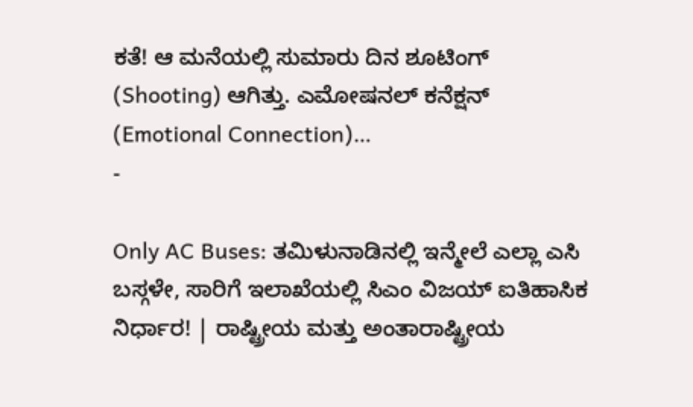ಕತೆ! ಆ ಮನೆಯಲ್ಲಿ ಸುಮಾರು ದಿನ ಶೂಟಿಂಗ್ (Shooting) ಆಗಿತ್ತು. ಎಮೋಷನಲ್ ಕನೆಕ್ಷನ್ (Emotional Connection)…
-

Only AC Buses: ತಮಿಳುನಾಡಿನಲ್ಲಿ ಇನ್ಮೇಲೆ ಎಲ್ಲಾ ಎಸಿ ಬಸ್ಗಳೇ, ಸಾರಿಗೆ ಇಲಾಖೆಯಲ್ಲಿ ಸಿಎಂ ವಿಜಯ್ ಐತಿಹಾಸಿಕ ನಿರ್ಧಾರ! | ರಾಷ್ಟ್ರೀಯ ಮತ್ತು ಅಂತಾರಾಷ್ಟ್ರೀಯ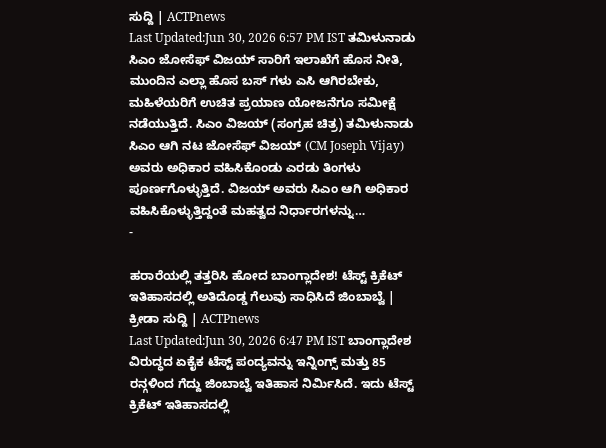ಸುದ್ದಿ | ACTPnews
Last Updated:Jun 30, 2026 6:57 PM IST ತಮಿಳುನಾಡು ಸಿಎಂ ಜೋಸೆಫ್ ವಿಜಯ್ ಸಾರಿಗೆ ಇಲಾಖೆಗೆ ಹೊಸ ನೀತಿ, ಮುಂದಿನ ಎಲ್ಲಾ ಹೊಸ ಬಸ್ ಗಳು ಎಸಿ ಆಗಿರಬೇಕು, ಮಹಿಳೆಯರಿಗೆ ಉಚಿತ ಪ್ರಯಾಣ ಯೋಜನೆಗೂ ಸಮೀಕ್ಷೆ ನಡೆಯುತ್ತಿದೆ. ಸಿಎಂ ವಿಜಯ್ (ಸಂಗ್ರಹ ಚಿತ್ರ) ತಮಿಳುನಾಡು ಸಿಎಂ ಆಗಿ ನಟ ಜೋಸೆಫ್ ವಿಜಯ್ (CM Joseph Vijay) ಅವರು ಅಧಿಕಾರ ವಹಿಸಿಕೊಂಡು ಎರಡು ತಿಂಗಳು ಪೂರ್ಣಗೊಳ್ಳುತ್ತಿದೆ. ವಿಜಯ್ ಅವರು ಸಿಎಂ ಆಗಿ ಅಧಿಕಾರ ವಹಿಸಿಕೊಳ್ಳುತ್ತಿದ್ದಂತೆ ಮಹತ್ವದ ನಿರ್ಧಾರಗಳನ್ನು…
-

ಹರಾರೆಯಲ್ಲಿ ತತ್ತರಿಸಿ ಹೋದ ಬಾಂಗ್ಲಾದೇಶ! ಟೆಸ್ಟ್ ಕ್ರಿಕೆಟ್ ಇತಿಹಾಸದಲ್ಲಿ ಅತಿದೊಡ್ಡ ಗೆಲುವು ಸಾಧಿಸಿದೆ ಜಿಂಬಾಬ್ವೆ | ಕ್ರೀಡಾ ಸುದ್ದಿ | ACTPnews
Last Updated:Jun 30, 2026 6:47 PM IST ಬಾಂಗ್ಲಾದೇಶ ವಿರುದ್ಧದ ಏಕೈಕ ಟೆಸ್ಟ್ ಪಂದ್ಯವನ್ನು ಇನ್ನಿಂಗ್ಸ್ ಮತ್ತು 85 ರನ್ಗಳಿಂದ ಗೆದ್ದು ಜಿಂಬಾಬ್ವೆ ಇತಿಹಾಸ ನಿರ್ಮಿಸಿದೆ. ಇದು ಟೆಸ್ಟ್ ಕ್ರಿಕೆಟ್ ಇತಿಹಾಸದಲ್ಲಿ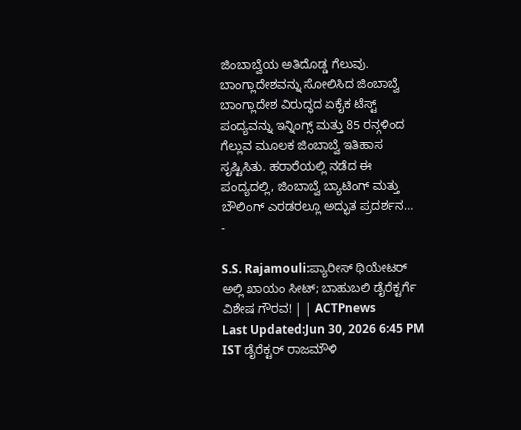ಜಿಂಬಾಬ್ವೆಯ ಅತಿದೊಡ್ಡ ಗೆಲುವು. ಬಾಂಗ್ಲಾದೇಶವನ್ನು ಸೋಲಿಸಿದ ಜಿಂಬಾಬ್ವೆ ಬಾಂಗ್ಲಾದೇಶ ವಿರುದ್ಧದ ಏಕೈಕ ಟೆಸ್ಟ್ ಪಂದ್ಯವನ್ನು ಇನ್ನಿಂಗ್ಸ್ ಮತ್ತು 85 ರನ್ಗಳಿಂದ ಗೆಲ್ಲುವ ಮೂಲಕ ಜಿಂಬಾಬ್ವೆ ಇತಿಹಾಸ ಸೃಷ್ಟಿಸಿತು. ಹರಾರೆಯಲ್ಲಿ ನಡೆದ ಈ ಪಂದ್ಯದಲ್ಲಿ, ಜಿಂಬಾಬ್ವೆ ಬ್ಯಾಟಿಂಗ್ ಮತ್ತು ಬೌಲಿಂಗ್ ಎರಡರಲ್ಲೂ ಅದ್ಭುತ ಪ್ರದರ್ಶನ…
-

S.S. Rajamouli:ಪ್ಯಾರೀಸ್ ಥಿಯೇಟರ್ ಅಲ್ಲಿ ಖಾಯಂ ಸೀಟ್; ಬಾಹುಬಲಿ ಡೈರೆಕ್ಟರ್ಗೆ ವಿಶೇಷ ಗೌರವ! | | ACTPnews
Last Updated:Jun 30, 2026 6:45 PM IST ಡೈರೆಕ್ಟರ್ ರಾಜಮೌಳಿ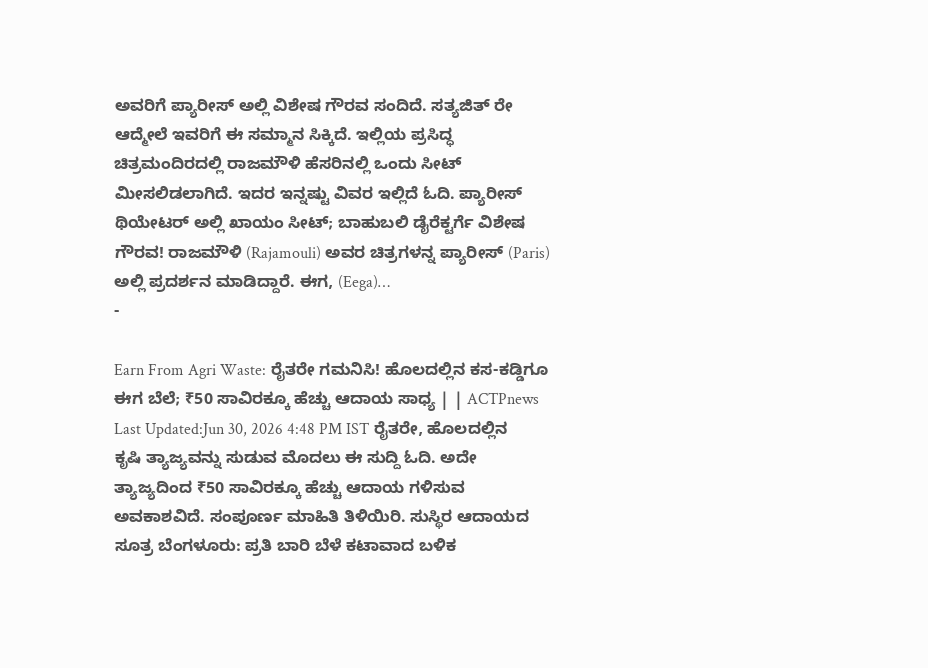ಅವರಿಗೆ ಪ್ಯಾರೀಸ್ ಅಲ್ಲಿ ವಿಶೇಷ ಗೌರವ ಸಂದಿದೆ. ಸತ್ಯಜಿತ್ ರೇ ಆದ್ಮೇಲೆ ಇವರಿಗೆ ಈ ಸಮ್ಮಾನ ಸಿಕ್ಕಿದೆ. ಇಲ್ಲಿಯ ಪ್ರಸಿದ್ಧ ಚಿತ್ರಮಂದಿರದಲ್ಲಿ ರಾಜಮೌಳಿ ಹೆಸರಿನಲ್ಲಿ ಒಂದು ಸೀಟ್ ಮೀಸಲಿಡಲಾಗಿದೆ. ಇದರ ಇನ್ನಷ್ಟು ವಿವರ ಇಲ್ಲಿದೆ ಓದಿ. ಪ್ಯಾರೀಸ್ ಥಿಯೇಟರ್ ಅಲ್ಲಿ ಖಾಯಂ ಸೀಟ್; ಬಾಹುಬಲಿ ಡೈರೆಕ್ಟರ್ಗೆ ವಿಶೇಷ ಗೌರವ! ರಾಜಮೌಳಿ (Rajamouli) ಅವರ ಚಿತ್ರಗಳನ್ನ ಪ್ಯಾರೀಸ್ (Paris) ಅಲ್ಲಿ ಪ್ರದರ್ಶನ ಮಾಡಿದ್ದಾರೆ. ಈಗ, (Eega)…
-

Earn From Agri Waste: ರೈತರೇ ಗಮನಿಸಿ! ಹೊಲದಲ್ಲಿನ ಕಸ-ಕಡ್ಡಿಗೂ ಈಗ ಬೆಲೆ; ₹50 ಸಾವಿರಕ್ಕೂ ಹೆಚ್ಚು ಆದಾಯ ಸಾಧ್ಯ | | ACTPnews
Last Updated:Jun 30, 2026 4:48 PM IST ರೈತರೇ, ಹೊಲದಲ್ಲಿನ ಕೃಷಿ ತ್ಯಾಜ್ಯವನ್ನು ಸುಡುವ ಮೊದಲು ಈ ಸುದ್ದಿ ಓದಿ. ಅದೇ ತ್ಯಾಜ್ಯದಿಂದ ₹50 ಸಾವಿರಕ್ಕೂ ಹೆಚ್ಚು ಆದಾಯ ಗಳಿಸುವ ಅವಕಾಶವಿದೆ. ಸಂಪೂರ್ಣ ಮಾಹಿತಿ ತಿಳಿಯಿರಿ. ಸುಸ್ಥಿರ ಆದಾಯದ ಸೂತ್ರ ಬೆಂಗಳೂರು: ಪ್ರತಿ ಬಾರಿ ಬೆಳೆ ಕಟಾವಾದ ಬಳಿಕ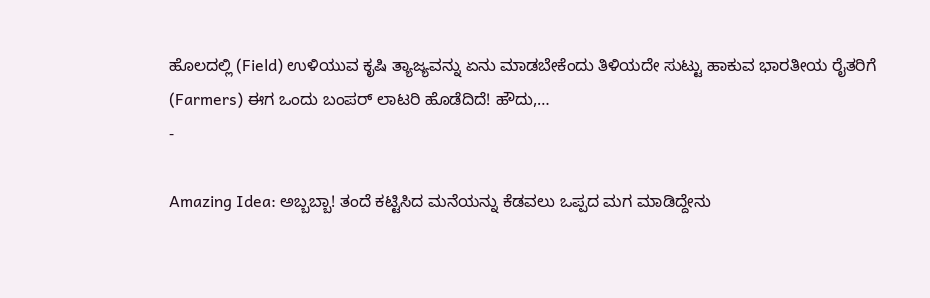ಹೊಲದಲ್ಲಿ (Field) ಉಳಿಯುವ ಕೃಷಿ ತ್ಯಾಜ್ಯವನ್ನು ಏನು ಮಾಡಬೇಕೆಂದು ತಿಳಿಯದೇ ಸುಟ್ಟು ಹಾಕುವ ಭಾರತೀಯ ರೈತರಿಗೆ (Farmers) ಈಗ ಒಂದು ಬಂಪರ್ ಲಾಟರಿ ಹೊಡೆದಿದೆ! ಹೌದು,…
-

Amazing Idea: ಅಬ್ಬಬ್ಬಾ! ತಂದೆ ಕಟ್ಟಿಸಿದ ಮನೆಯನ್ನು ಕೆಡವಲು ಒಪ್ಪದ ಮಗ ಮಾಡಿದ್ದೇನು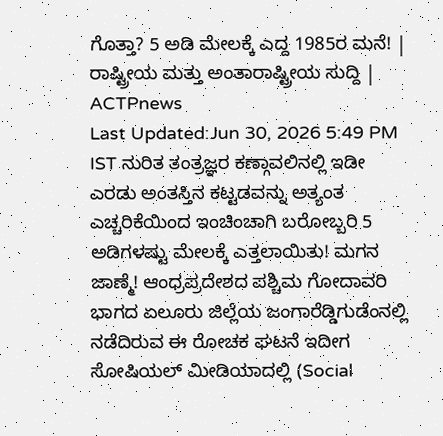ಗೊತ್ತಾ? 5 ಅಡಿ ಮೇಲಕ್ಕೆ ಎದ್ದ 1985ರ ಮನೆ! | ರಾಷ್ಟ್ರೀಯ ಮತ್ತು ಅಂತಾರಾಷ್ಟ್ರೀಯ ಸುದ್ದಿ | ACTPnews
Last Updated:Jun 30, 2026 5:49 PM IST ನುರಿತ ತಂತ್ರಜ್ಞರ ಕಣ್ಗಾವಲಿನಲ್ಲಿ ಇಡೀ ಎರಡು ಅಂತಸ್ತಿನ ಕಟ್ಟಡವನ್ನು ಅತ್ಯಂತ ಎಚ್ಚರಿಕೆಯಿಂದ ಇಂಚಿಂಚಾಗಿ ಬರೋಬ್ಬರಿ 5 ಅಡಿಗಳಷ್ಟು ಮೇಲಕ್ಕೆ ಎತ್ತಲಾಯಿತು! ಮಗನ ಜಾಣ್ಮೆ! ಆಂಧ್ರಪ್ರದೇಶದ ಪಶ್ಚಿಮ ಗೋದಾವರಿ ಭಾಗದ ಏಲೂರು ಜಿಲ್ಲೆಯ ಜಂಗಾರೆಡ್ಡಿಗುಡೆಂನಲ್ಲಿ ನಡೆದಿರುವ ಈ ರೋಚಕ ಘಟನೆ ಇದೀಗ ಸೋಷಿಯಲ್ ಮೀಡಿಯಾದಲ್ಲಿ (Social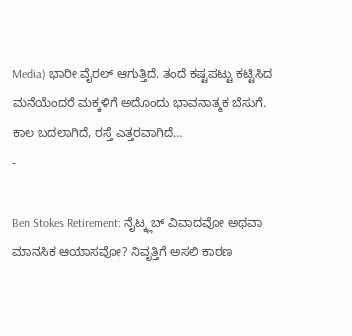Media) ಭಾರೀ ವೈರಲ್ ಆಗುತ್ತಿದೆ. ತಂದೆ ಕಷ್ಟಪಟ್ಟು ಕಟ್ಟಿಸಿದ ಮನೆಯೆಂದರೆ ಮಕ್ಕಳಿಗೆ ಅದೊಂದು ಭಾವನಾತ್ಮಕ ಬೆಸುಗೆ. ಕಾಲ ಬದಲಾಗಿದೆ, ರಸ್ತೆ ಎತ್ತರವಾಗಿದೆ…
-

Ben Stokes Retirement: ನೈಟ್ಕ್ಲಬ್ ವಿವಾದವೋ ಅಥವಾ ಮಾನಸಿಕ ಆಯಾಸವೋ? ನಿವೃತ್ತಿಗೆ ಅಸಲಿ ಕಾರಣ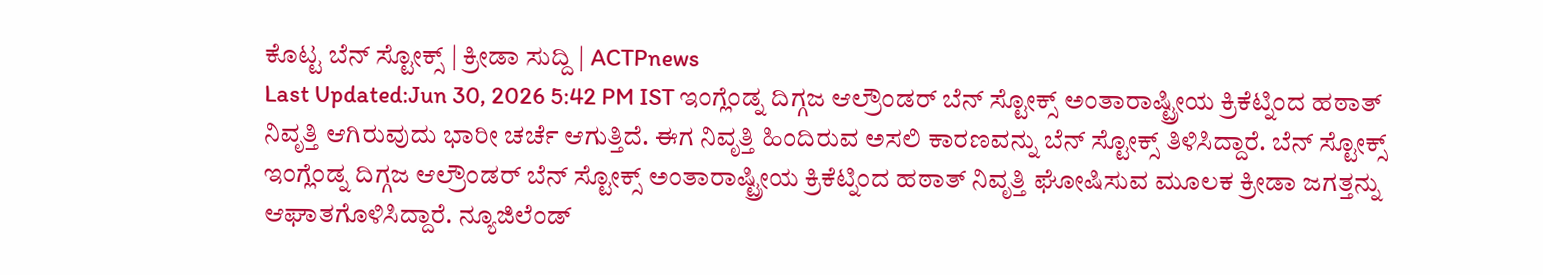ಕೊಟ್ಟ ಬೆನ್ ಸ್ಟೋಕ್ಸ್ | ಕ್ರೀಡಾ ಸುದ್ದಿ | ACTPnews
Last Updated:Jun 30, 2026 5:42 PM IST ಇಂಗ್ಲೆಂಡ್ನ ದಿಗ್ಗಜ ಆಲ್ರೌಂಡರ್ ಬೆನ್ ಸ್ಟೋಕ್ಸ್ ಅಂತಾರಾಷ್ಟ್ರೀಯ ಕ್ರಿಕೆಟ್ನಿಂದ ಹಠಾತ್ ನಿವೃತ್ತಿ ಆಗಿರುವುದು ಭಾರೀ ಚರ್ಚೆ ಆಗುತ್ತಿದೆ. ಈಗ ನಿವೃತ್ತಿ ಹಿಂದಿರುವ ಅಸಲಿ ಕಾರಣವನ್ನು ಬೆನ್ ಸ್ಟೋಕ್ಸ್ ತಿಳಿಸಿದ್ದಾರೆ. ಬೆನ್ ಸ್ಟೋಕ್ಸ್ ಇಂಗ್ಲೆಂಡ್ನ ದಿಗ್ಗಜ ಆಲ್ರೌಂಡರ್ ಬೆನ್ ಸ್ಟೋಕ್ಸ್ ಅಂತಾರಾಷ್ಟ್ರೀಯ ಕ್ರಿಕೆಟ್ನಿಂದ ಹಠಾತ್ ನಿವೃತ್ತಿ ಘೋಷಿಸುವ ಮೂಲಕ ಕ್ರೀಡಾ ಜಗತ್ತನ್ನು ಆಘಾತಗೊಳಿಸಿದ್ದಾರೆ. ನ್ಯೂಜಿಲೆಂಡ್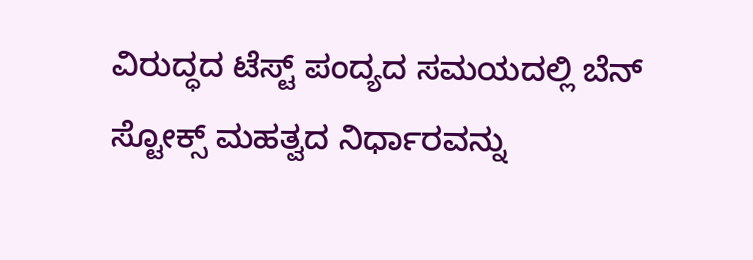ವಿರುದ್ಧದ ಟೆಸ್ಟ್ ಪಂದ್ಯದ ಸಮಯದಲ್ಲಿ ಬೆನ್ ಸ್ಟೋಕ್ಸ್ ಮಹತ್ವದ ನಿರ್ಧಾರವನ್ನು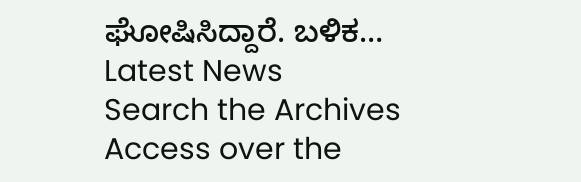ಘೋಷಿಸಿದ್ದಾರೆ. ಬಳಿಕ…
Latest News
Search the Archives
Access over the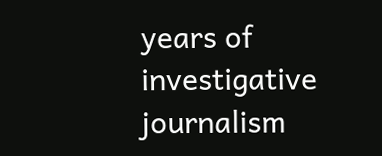years of investigative journalism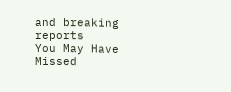and breaking reports
You May Have Missed